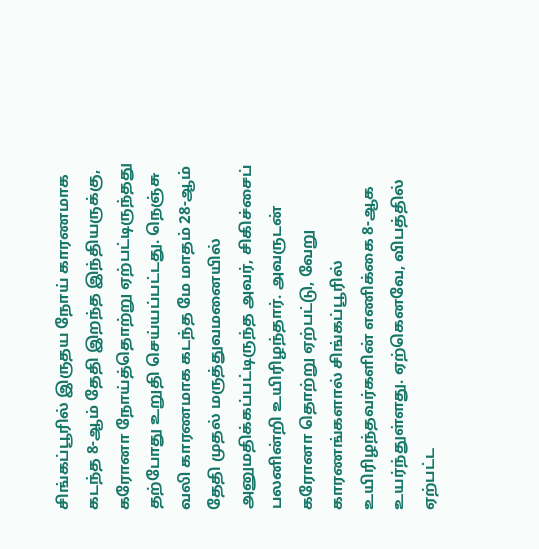சிங்கப்பூரில் இருதய நோய் காரணமாக கடந்த 8-ஆம் தேதி இறந்த இந்தியருக்கு, கரோனா நோய்த்தொற்று ஏற்பட்டிருந்தது தற்போது உறுதி செய்யப்பட்டது. நெஞ்சு வலி காரணமாக கடந்த மே மாதம் 28-ஆம் தேதி முதல் மருத்துவமனையில் அனுமதிக்கப்பட்டிருந்த அவர், சிகிச்சைப் பலனின்றி உயிரிழந்தார். அவருடன் கரோனா தொற்று ஏற்பட்டு, வேறு காரணங்களால் சிங்கப்பூரில் உயிரிழந்தவர்களின் எணிக்கை 8-ஆக உயர்ந்துள்ளது. ஏற்கெனவே, விபத்தில் ஏற்பட்ட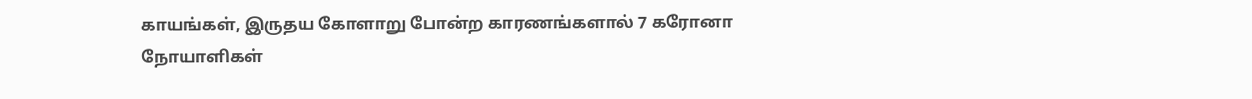காயங்கள், இருதய கோளாறு போன்ற காரணங்களால் 7 கரோனா நோயாளிகள்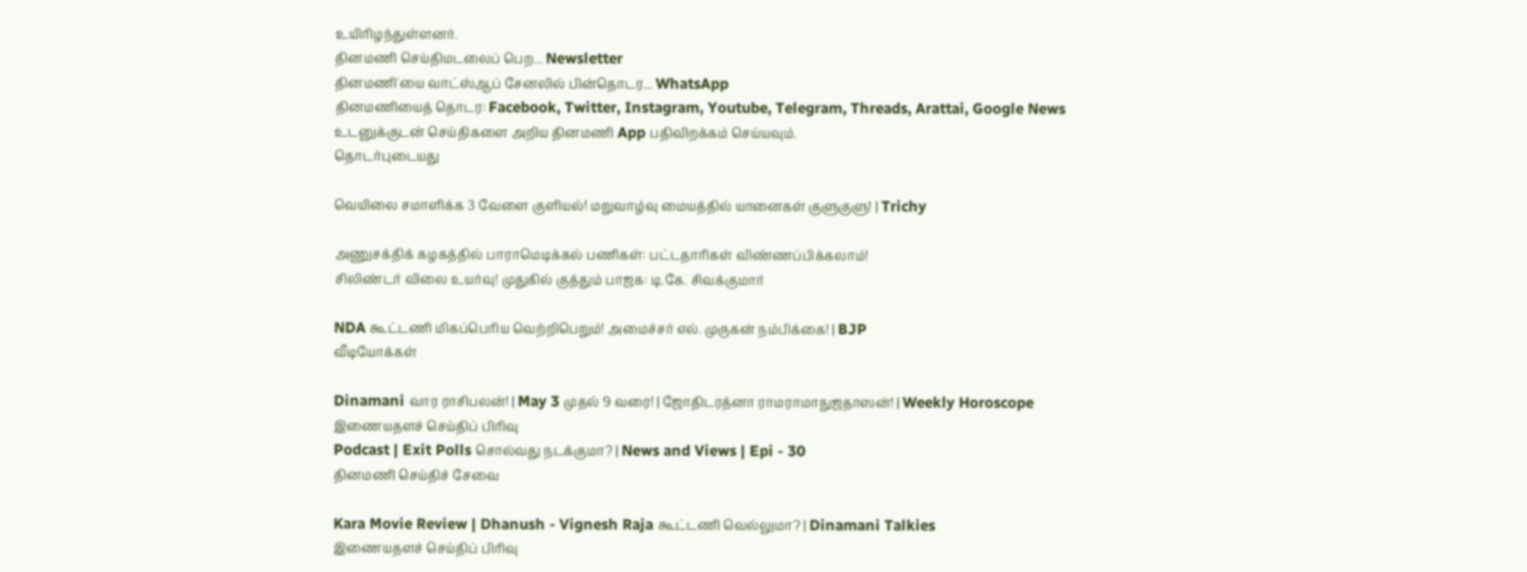உயிரிழந்துள்ளனர்.
தினமணி செய்திமடலைப் பெற... Newsletter
தினமணி'யை வாட்ஸ்ஆப் சேனலில் பின்தொடர... WhatsApp
தினமணியைத் தொடர: Facebook, Twitter, Instagram, Youtube, Telegram, Threads, Arattai, Google News
உடனுக்குடன் செய்திகளை அறிய தினமணி App பதிவிறக்கம் செய்யவும்.
தொடர்புடையது

வெயிலை சமாளிக்க 3 வேளை குளியல்! மறுவாழ்வு மையத்தில் யானைகள் குளுகுளு! | Trichy

அணுசக்திக் கழகத்தில் பாராமெடிக்கல் பணிகள்: பட்டதாரிகள் விண்ணப்பிக்கலாம்!
சிலிண்டர் விலை உயர்வு! முதுகில் குத்தும் பாஜக: டி.கே. சிவக்குமார்

NDA கூட்டணி மிகப்பெரிய வெற்றிபெறும்! அமைச்சர் எல். முருகன் நம்பிக்கை! | BJP
வீடியோக்கள்

Dinamani வார ராசிபலன்! | May 3 முதல் 9 வரை! | ஜோதிடரத்னா ராமராமாநுஜதாஸன்! | Weekly Horoscope
இணையதளச் செய்திப் பிரிவு
Podcast | Exit Polls சொல்வது நடக்குமா? | News and Views | Epi - 30
தினமணி செய்திச் சேவை

Kara Movie Review | Dhanush - Vignesh Raja கூட்டணி வெல்லுமா? | Dinamani Talkies
இணையதளச் செய்திப் பிரிவு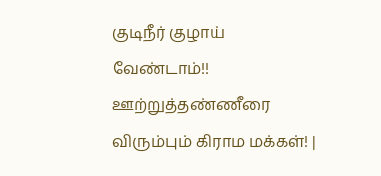குடிநீர் குழாய் வேண்டாம்!! ஊற்றுத்தண்ணீரை விரும்பும் கிராம மக்கள்! |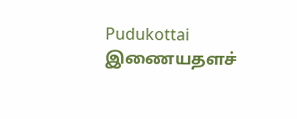Pudukottai
இணையதளச்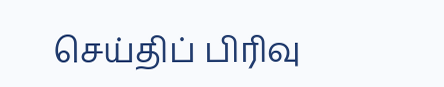செய்திப் பிரிவு